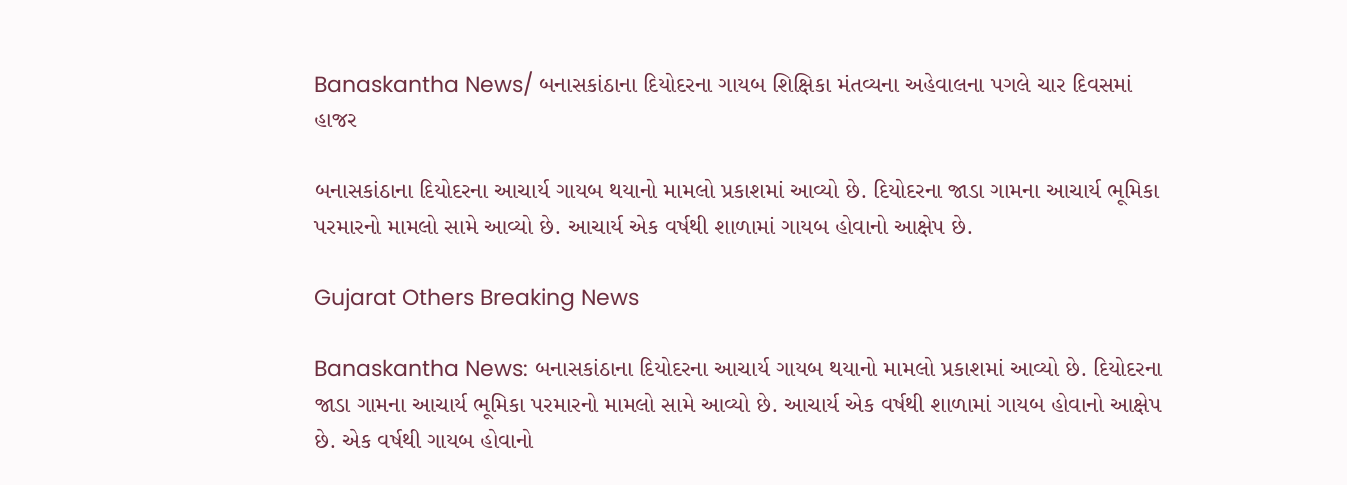Banaskantha News/ બનાસકાંઠાના દિયોદરના ગાયબ શિક્ષિકા મંતવ્યના અહેવાલના પગલે ચાર દિવસમાં હાજર

બનાસકાંઠાના દિયોદરના આચાર્ય ગાયબ થયાનો મામલો પ્રકાશમાં આવ્યો છે. દિયોદરના જાડા ગામના આચાર્ય ભૂમિકા પરમારનો મામલો સામે આવ્યો છે. આચાર્ય એક વર્ષથી શાળામાં ગાયબ હોવાનો આક્ષેપ છે.

Gujarat Others Breaking News

Banaskantha News: બનાસકાંઠાના દિયોદરના આચાર્ય ગાયબ થયાનો મામલો પ્રકાશમાં આવ્યો છે. દિયોદરના જાડા ગામના આચાર્ય ભૂમિકા પરમારનો મામલો સામે આવ્યો છે. આચાર્ય એક વર્ષથી શાળામાં ગાયબ હોવાનો આક્ષેપ છે. એક વર્ષથી ગાયબ હોવાનો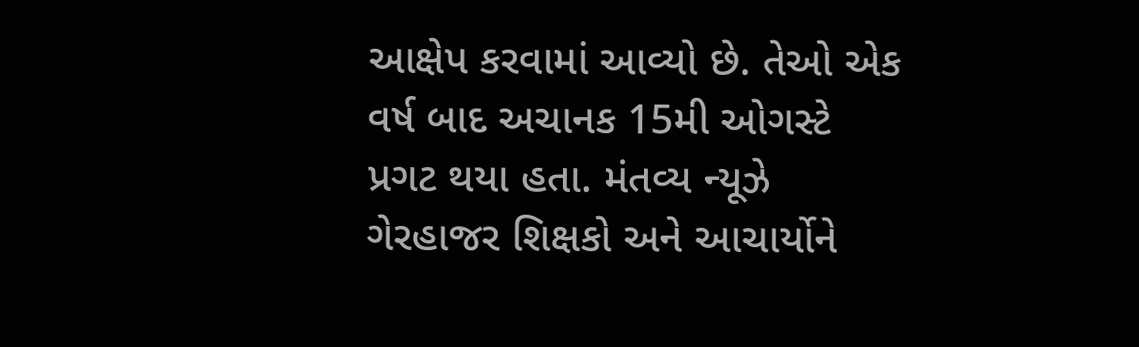આક્ષેપ કરવામાં આવ્યો છે. તેઓ એક વર્ષ બાદ અચાનક 15મી ઓગસ્ટે પ્રગટ થયા હતા. મંતવ્ય ન્યૂઝે ગેરહાજર શિક્ષકો અને આચાર્યોને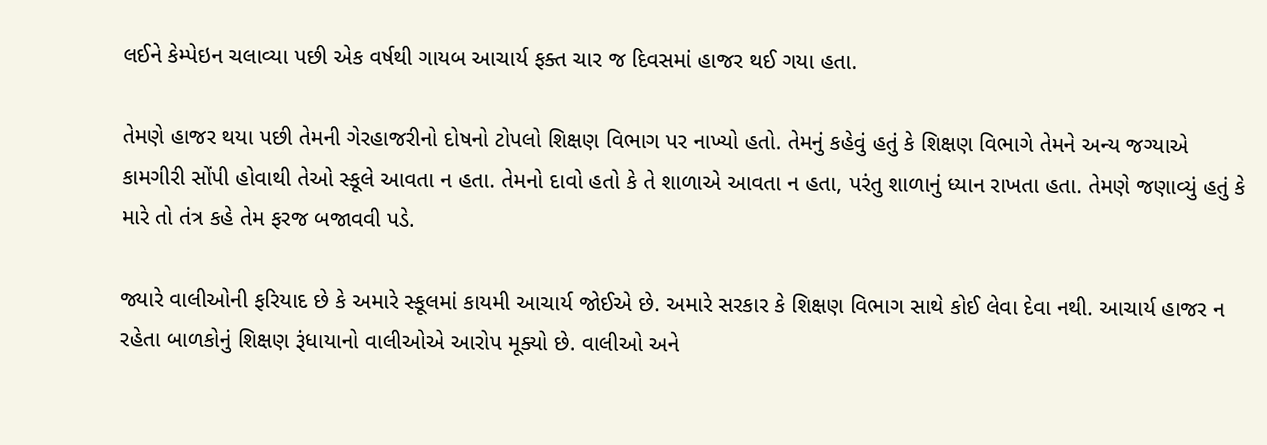લઈને કેમ્પેઇન ચલાવ્યા પછી એક વર્ષથી ગાયબ આચાર્ય ફક્ત ચાર જ દિવસમાં હાજર થઈ ગયા હતા.

તેમણે હાજર થયા પછી તેમની ગેરહાજરીનો દોષનો ટોપલો શિક્ષણ વિભાગ પર નાખ્યો હતો. તેમનું કહેવું હતું કે શિક્ષણ વિભાગે તેમને અન્ય જગ્યાએ કામગીરી સોંપી હોવાથી તેઓ સ્કૂલે આવતા ન હતા. તેમનો દાવો હતો કે તે શાળાએ આવતા ન હતા, પરંતુ શાળાનું ધ્યાન રાખતા હતા. તેમણે જણાવ્યું હતું કે મારે તો તંત્ર કહે તેમ ફરજ બજાવવી પડે.

જ્યારે વાલીઓની ફરિયાદ છે કે અમારે સ્કૂલમાં કાયમી આચાર્ય જોઈએ છે. અમારે સરકાર કે શિક્ષણ વિભાગ સાથે કોઈ લેવા દેવા નથી. આચાર્ય હાજર ન રહેતા બાળકોનું શિક્ષણ રૂંધાયાનો વાલીઓએ આરોપ મૂક્યો છે. વાલીઓ અને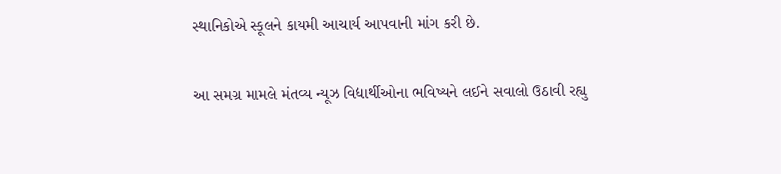સ્થાનિકોએ સ્કૂલને કાયમી આચાર્ય આપવાની માંગ કરી છે.

આ સમગ્ર મામલે મંતવ્ય ન્યૂઝ વિદ્યાર્થીઓના ભવિષ્યને લઈને સવાલો ઉઠાવી રહ્યુ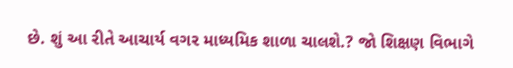છે. શું આ રીતે આચાર્ય વગર માધ્યમિક શાળા ચાલશે.? જો શિક્ષણ વિભાગે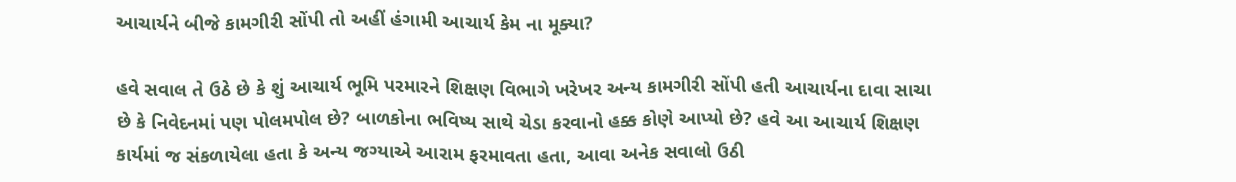આચાર્યને બીજે કામગીરી સોંપી તો અહીં હંગામી આચાર્ય કેમ ના મૂક્યા?

હવે સવાલ તે ઉઠે છે કે શું આચાર્ય ભૂમિ પરમારને શિક્ષણ વિભાગે ખરેખર અન્ય કામગીરી સોંપી હતી આચાર્યના દાવા સાચા છે કે નિવેદનમાં પણ પોલમપોલ છે? બાળકોના ભવિષ્ય સાથે ચેડા કરવાનો હક્ક કોણે આપ્યો છે? હવે આ આચાર્ય શિક્ષણ કાર્યમાં જ સંકળાયેલા હતા કે અન્ય જગ્યાએ આરામ ફરમાવતા હતા, આવા અનેક સવાલો ઉઠી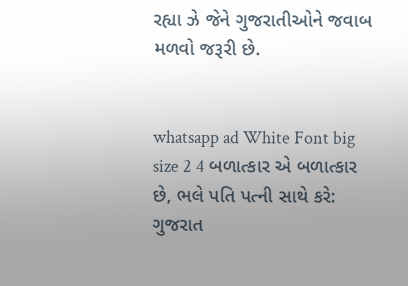રહ્યા ઝે જેને ગુજરાતીઓને જવાબ મળવો જરૂરી છે.


whatsapp ad White Font big size 2 4 બળાત્કાર એ બળાત્કાર છે, ભલે પતિ પત્ની સાથે કરે: ગુજરાત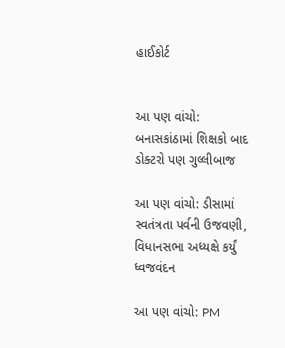હાઈકોર્ટ


આ પણ વાંચો: બનાસકાંઠામાં શિક્ષકો બાદ ડોક્ટરો પણ ગુલ્લીબાજ

આ પણ વાંચો: ડીસામાં સ્વતંત્રતા પર્વની ઉજવણી, વિધાનસભા અધ્યક્ષે કર્યું ધ્વજવંદન

આ પણ વાંચો: PM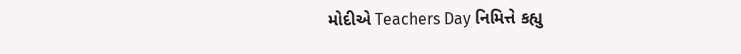મોદીએ Teachers Day નિમિત્તે કહ્યુ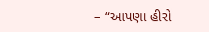– “આપણા હીરો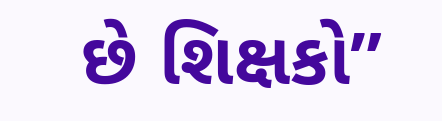છે શિક્ષકો”